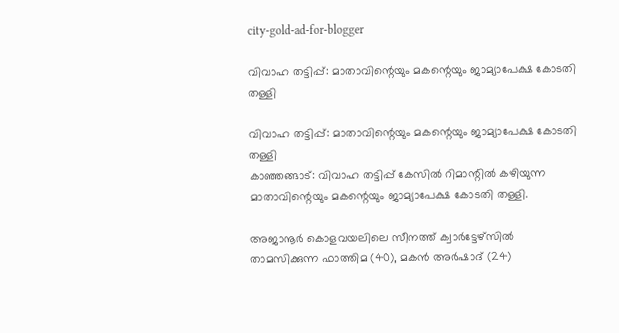city-gold-ad-for-blogger

വിവാഹ തട്ടിപ്പ്: മാതാവിന്റെയും മകന്റെയും ജാമ്യാപേക്ഷ കോടതി തള്ളി

വിവാഹ തട്ടിപ്പ്: മാതാവിന്റെയും മകന്റെയും ജാമ്യാപേക്ഷ കോടതി തള്ളി
കാഞ്ഞങ്ങാട്: വിവാഹ തട്ടിപ്പ് കേസില്‍ റിമാന്റില്‍ കഴിയുന്ന  മാതാവിന്റെയും മകന്റെയും ജാമ്യാപേക്ഷ കോടതി തള്ളി.

അജാനൂര്‍ കൊളവയലിലെ സീനത്ത് ക്വാര്‍ട്ടേഴ്സില്‍ താമസിക്കുന്ന ഫാത്തിമ (40), മകന്‍ അര്‍ഷാദ് (24)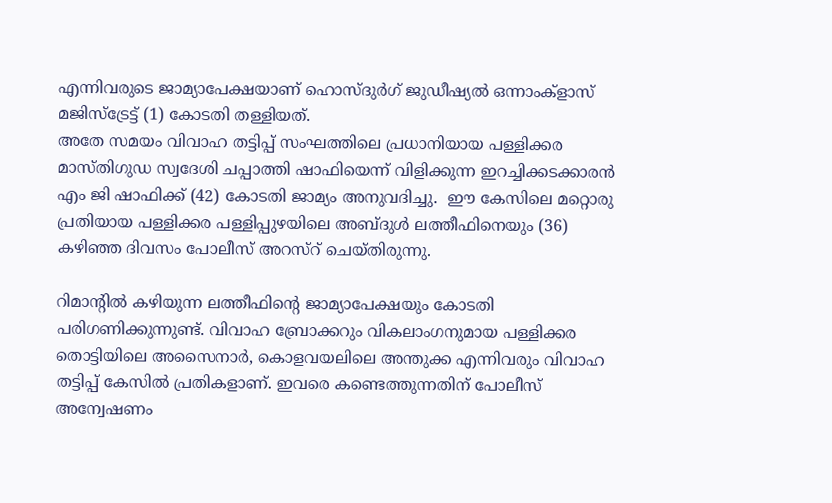എന്നിവരുടെ ജാമ്യാപേക്ഷയാണ് ഹൊസ്ദുര്‍ഗ് ജുഡീഷ്യല്‍ ഒന്നാംക്ളാസ് മജിസ്ട്രേട്ട് (1) കോടതി തള്ളിയത്.
അതേ സമയം വിവാഹ തട്ടിപ്പ് സംഘത്തിലെ പ്രധാനിയായ പള്ളിക്കര മാസ്തിഗുഡ സ്വദേശി ചപ്പാത്തി ഷാഫിയെന്ന് വിളിക്കുന്ന ഇറച്ചിക്കടക്കാരന്‍ എം ജി ഷാഫിക്ക് (42) കോടതി ജാമ്യം അനുവദിച്ചു.  ഈ കേസിലെ മറ്റൊരു പ്രതിയായ പള്ളിക്കര പള്ളിപ്പുഴയിലെ അബ്ദുള്‍ ലത്തീഫിനെയും (36) കഴിഞ്ഞ ദിവസം പോലീസ് അറസ്റ് ചെയ്തിരുന്നു.

റിമാന്റില്‍ കഴിയുന്ന ലത്തീഫിന്റെ ജാമ്യാപേക്ഷയും കോടതി പരിഗണിക്കുന്നുണ്ട്. വിവാഹ ബ്രോക്കറും വികലാംഗനുമായ പള്ളിക്കര തൊട്ടിയിലെ അസൈനാര്‍, കൊളവയലിലെ അന്തുക്ക എന്നിവരും വിവാഹ തട്ടിപ്പ് കേസില്‍ പ്രതികളാണ്. ഇവരെ കണ്ടെത്തുന്നതിന് പോലീസ് അന്വേഷണം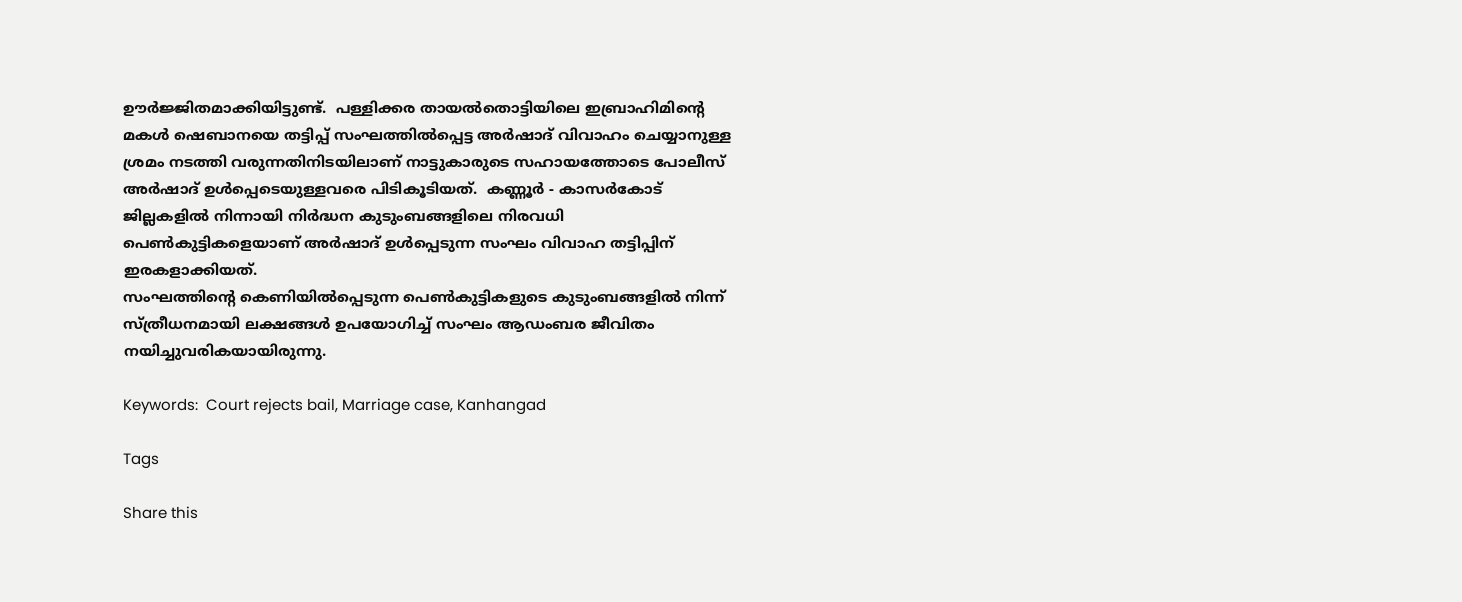ഊര്‍ജ്ജിതമാക്കിയിട്ടുണ്ട്.  പള്ളിക്കര തായല്‍തൊട്ടിയിലെ ഇബ്രാഹിമിന്റെ മകള്‍ ഷെബാനയെ തട്ടിപ്പ് സംഘത്തില്‍പ്പെട്ട അര്‍ഷാദ് വിവാഹം ചെയ്യാനുള്ള ശ്രമം നടത്തി വരുന്നതിനിടയിലാണ് നാട്ടുകാരുടെ സഹായത്തോടെ പോലീസ് അര്‍ഷാദ് ഉള്‍പ്പെടെയുള്ളവരെ പിടികൂടിയത്.  കണ്ണൂര്‍ - കാസര്‍കോട് ജില്ലകളില്‍ നിന്നായി നിര്‍ദ്ധന കുടുംബങ്ങളിലെ നിരവധി പെണ്‍കുട്ടികളെയാണ് അര്‍ഷാദ് ഉള്‍പ്പെടുന്ന സംഘം വിവാഹ തട്ടിപ്പിന് ഇരകളാക്കിയത്.
സംഘത്തിന്റെ കെണിയില്‍പ്പെടുന്ന പെണ്‍കുട്ടികളുടെ കുടുംബങ്ങളില്‍ നിന്ന് സ്ത്രീധനമായി ലക്ഷങ്ങള്‍ ഉപയോഗിച്ച് സംഘം ആഡംബര ജീവിതം നയിച്ചുവരികയായിരുന്നു.

Keywords:  Court rejects bail, Marriage case, Kanhangad

Tags

Share this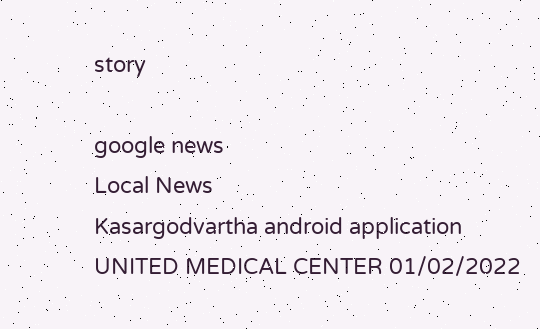story

google news
Local News
Kasargodvartha android application
UNITED MEDICAL CENTER 01/02/2022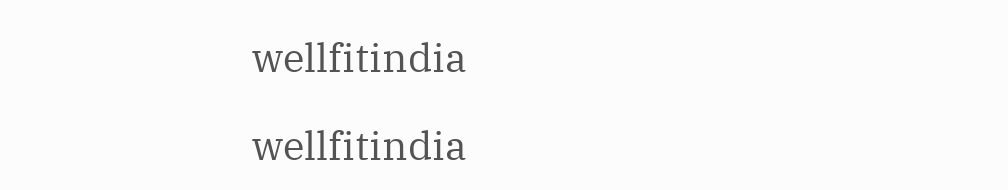wellfitindia

wellfitindia